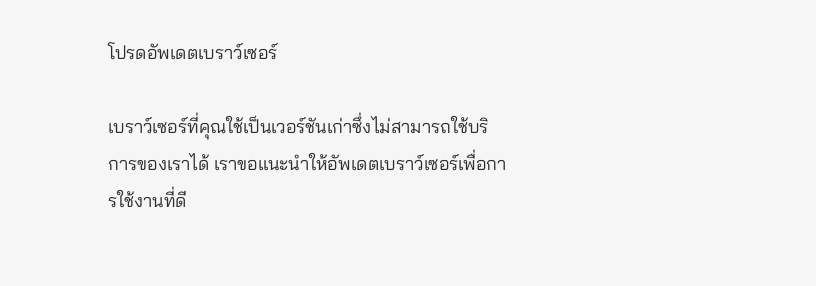โปรดอัพเดตเบราว์เซอร์

เบราว์เซอร์ที่คุณใช้เป็นเวอร์ชันเก่าซึ่งไม่สามารถใช้บริการของเราได้ เราขอแนะนำให้อัพเดตเบราว์เซอร์เพื่อการใช้งานที่ดี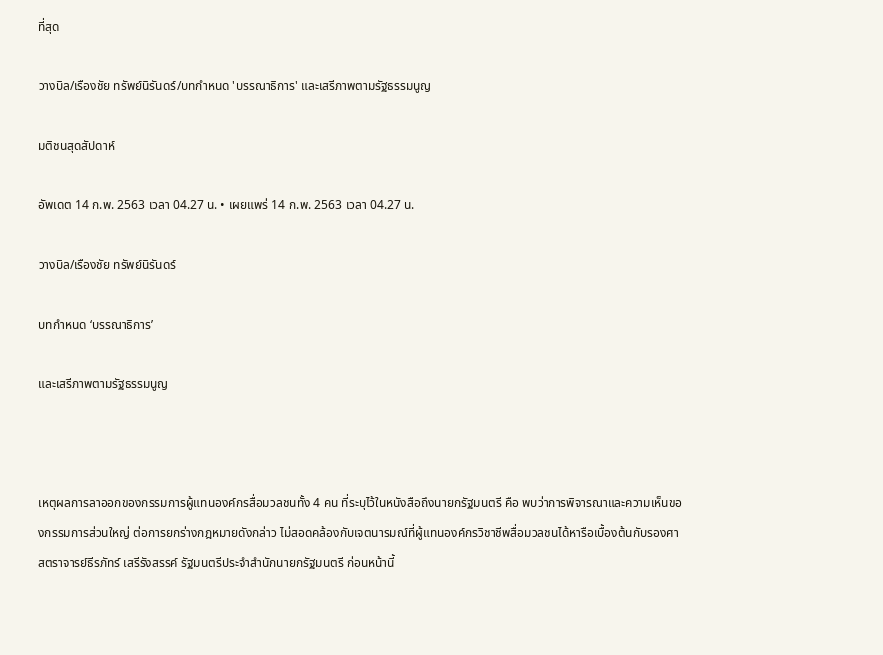ที่สุด

วางบิล/เรืองชัย ทรัพย์นิรันดร์/บทกำหนด 'บรรณาธิการ' และเสรีภาพตามรัฐธรรมนูญ

มติชนสุดสัปดาห์

อัพเดต 14 ก.พ. 2563 เวลา 04.27 น. • เผยแพร่ 14 ก.พ. 2563 เวลา 04.27 น.

วางบิล/เรืองชัย ทรัพย์นิรันดร์

บทกำหนด ‘บรรณาธิการ’

และเสรีภาพตามรัฐธรรมนูญ



เหตุผลการลาออกของกรรมการผู้แทนองค์กรสื่อมวลชนทั้ง 4 คน ที่ระบุไว้ในหนังสือถึงนายกรัฐมนตรี คือ พบว่าการพิจารณาและความเห็นของกรรมการส่วนใหญ่ ต่อการยกร่างกฎหมายดังกล่าว ไม่สอดคล้องกับเจตนารมณ์ที่ผู้แทนองค์กรวิชาชีพสื่อมวลชนได้หารือเบื้องต้นกับรองศาสตราจารย์ธีรภัทร์ เสรีรังสรรค์ รัฐมนตรีประจำสำนักนายกรัฐมนตรี ก่อนหน้านี้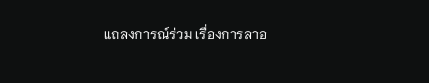แถลงการณ์ร่วม เรื่องการลาอ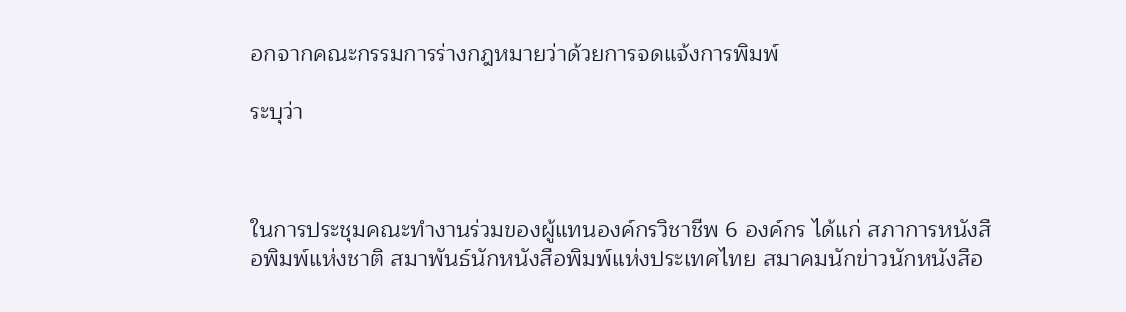อกจากคณะกรรมการร่างกฎหมายว่าด้วยการจดแจ้งการพิมพ์

ระบุว่า



ในการประชุมคณะทำงานร่วมของผู้แทนองค์กรวิชาชีพ 6 องค์กร ได้แก่ สภาการหนังสือพิมพ์แห่งชาติ สมาพันธ์นักหนังสือพิมพ์แห่งประเทศไทย สมาคมนักข่าวนักหนังสือ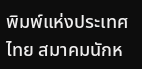พิมพ์แห่งประเทศไทย สมาคมนักห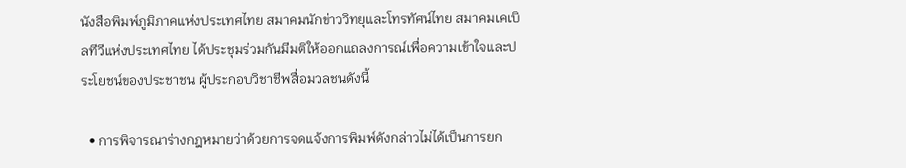นังสือพิมพ์ภูมิภาคแห่งประเทศไทย สมาคมนักข่าววิทยุและโทรทัศน์ไทย สมาคมเคเบิลทีวีแห่งประเทศไทย ได้ประชุมร่วมกันมีมติให้ออกแถลงการณ์เพื่อความเข้าใจและประโยชน์ของประชาชน ผู้ประกอบวิชาชีพสื่อมวลชนดังนี้

  • การพิจารณาร่างกฎหมายว่าด้วยการจดแจ้งการพิมพ์ดังกล่าวไม่ได้เป็นการยก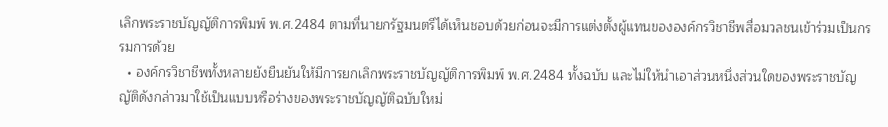เลิกพระราชบัญญัติการพิมพ์ พ.ศ.2484 ตามที่นายกรัฐมนตรีได้เห็นชอบด้วยก่อนจะมีการแต่งตั้งผู้แทนขององค์กรวิชาชีพสื่อมวลชนเข้าร่วมเป็นกรรมการด้วย
  • องค์กรวิชาชีพทั้งหลายยังยืนยันให้มีการยกเลิกพระราชบัญญัติการพิมพ์ พ.ศ.2484 ทั้งฉบับ และไม่ให้นำเอาส่วนหนึ่งส่วนใดของพระราชบัญญัติดังกล่าวมาใช้เป็นแบบหรือร่างของพระราชบัญญัติฉบับใหม่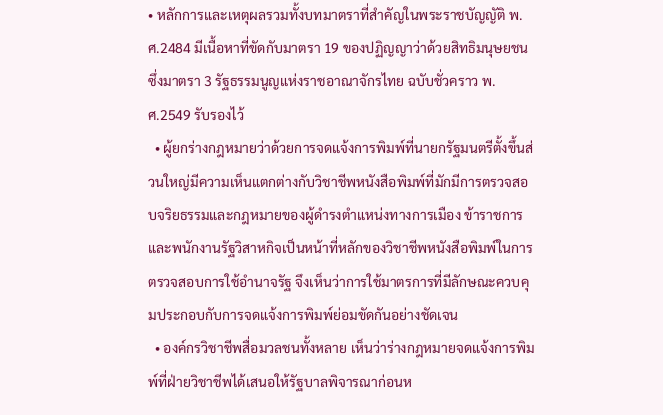• หลักการและเหตุผลรวมทั้งบทมาตราที่สำคัญในพระราชบัญญัติ พ.ศ.2484 มีเนื้อหาที่ขัดกับมาตรา 19 ของปฏิญญาว่าด้วยสิทธิมนุษยชน ซึ่งมาตรา 3 รัฐธรรมนูญแห่งราชอาณาจักรไทย ฉบับชั่วคราว พ.ศ.2549 รับรองไว้
  • ผู้ยกร่างกฎหมายว่าด้วยการจดแจ้งการพิมพ์ที่นายกรัฐมนตรีตั้งขึ้นส่วนใหญ่มีความเห็นแตกต่างกับวิชาชีพหนังสือพิมพ์ที่มักมีการตรวจสอบจริยธรรมและกฎหมายของผู้ดำรงตำแหน่งทางการเมือง ข้าราชการ และพนักงานรัฐวิสาหกิจเป็นหน้าที่หลักของวิชาชีพหนังสือพิมพ์ในการตรวจสอบการใช้อำนาจรัฐ จึงเห็นว่าการใช้มาตรการที่มีลักษณะควบคุมประกอบกับการจดแจ้งการพิมพ์ย่อมขัดกันอย่างชัดเจน
  • องค์กรวิชาชีพสื่อมวลชนทั้งหลาย เห็นว่าร่างกฎหมายจดแจ้งการพิมพ์ที่ฝ่ายวิชาชีพได้เสนอให้รัฐบาลพิจารณาก่อนห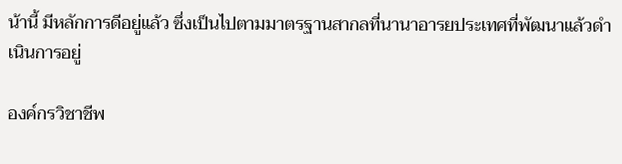น้านี้ มีหลักการดีอยู่แล้ว ซึ่งเป็นไปตามมาตรฐานสากลที่นานาอารยประเทศที่พัฒนาแล้วดำเนินการอยู่

องค์กรวิชาชีพ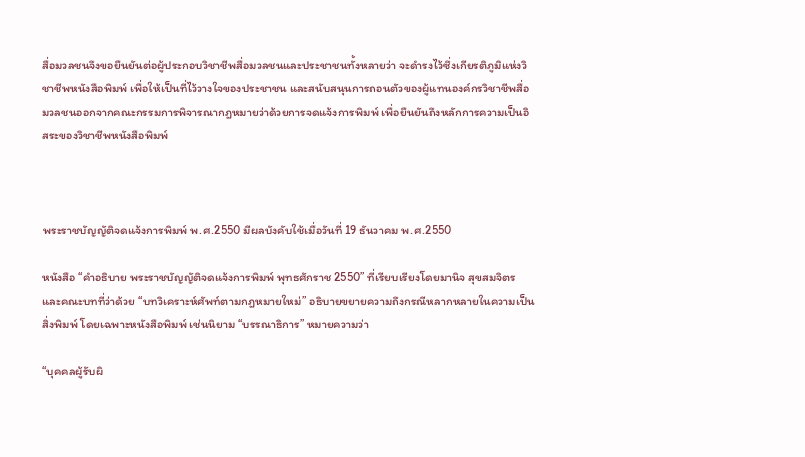สื่อมวลชนจึงขอยืนยันต่อผู้ประกอบวิชาชีพสื่อมวลชนและประชาชนทั้งหลายว่า จะดำรงไว้ซึ่งเกียรติภูมิแห่งวิชาชีพหนังสือพิมพ์ เพื่อให้เป็นที่ไว้วางใจของประชาชน และสนับสนุนการถอนตัวของผู้แทนองค์กรวิชาชีพสื่อมวลชนออกจากคณะกรรมการพิจารณากฎหมายว่าด้วยการจดแจ้งการพิมพ์ เพื่อยืนยันถึงหลักการความเป็นอิสระของวิชาชีพหนังสือพิมพ์



พระราชบัญญัติจดแจ้งการพิมพ์ พ.ศ.2550 มีผลบังคับใช้เมื่อวันที่ 19 ธันวาคม พ.ศ.2550

หนังสือ “คำอธิบาย พระราชบัญญัติจดแจ้งการพิมพ์ พุทธศักราช 2550” ที่เรียบเรียงโดยมานิจ สุขสมจิตร และคณะบทที่ว่าด้วย “บทวิเคราะห์ศัพท์ตามกฎหมายใหม่” อธิบายขยายความถึงกรณีหลากหลายในความเป็นสิ่งพิมพ์ โดยเฉพาะหนังสือพิมพ์ เช่นนิยาม “บรรณาธิการ” หมายความว่า

“บุคคลผู้รับผิ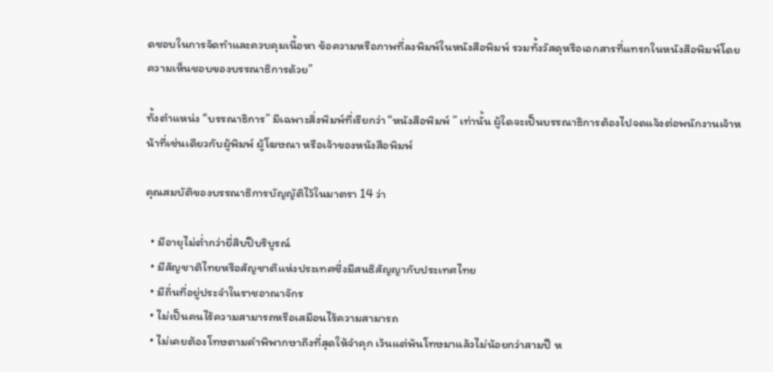ดชอบในการจัดทำและควบคุมเนื้อหา ข้อความหรือภาพที่ลงพิมพ์ในหนังสือพิมพ์ รวมทั้งวัสดุหรือเอกสารที่แทรกในหนังสือพิมพ์โดยความเห็นชอบของบรรณาธิการด้วย”

ทั้งตำแหน่ง “บรรณาธิการ” มีเฉพาะสิ่งพิมพ์ที่เรียกว่า “หนังสือพิมพ์ ” เท่านั้น ผู้ใดจะเป็นบรรณาธิการต้องไปจดแจ้งต่อพนักงานเจ้าหน้าที่เช่นเดียวกับผู้พิมพ์ ผู้โฆษณา หรือเจ้าของหนังสือพิมพ์

คุณสมบัติของบรรณาธิการบัญญัติไว้ในมาตรา 14 ว่า

  • มีอายุไม่ต่ำกว่ายี่สิบปีบริบูรณ์
  • มีสัญชาติไทยหรือสัญชาติแห่งประเทศซึ่งมีสนธิสัญญากับประเทศไทย
  • มีถิ่นที่อยู่ประจำในราชอาณาจักร
  • ไม่เป็นคนไร้ความสามารถหรือเสมือนไร้ความสามารถ
  • ไม่เคยต้องโทษตามคำพิพากษาถึงที่สุดให้จำคุก เว้นแต่พ้นโทษมาแล้วไม่น้อยกว่าสามปี ห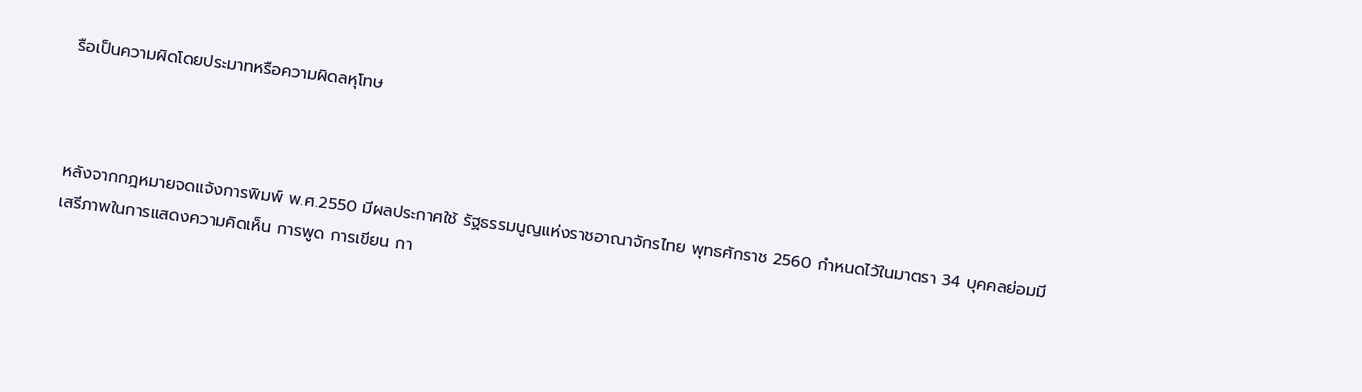รือเป็นความผิดโดยประมาทหรือความผิดลหุโทษ



หลังจากกฎหมายจดแจ้งการพิมพ์ พ.ศ.2550 มีผลประกาศใช้ รัฐธรรมนูญแห่งราชอาณาจักรไทย พุทธศักราช 2560 กำหนดไว้ในมาตรา 34 บุคคลย่อมมีเสรีภาพในการแสดงความคิดเห็น การพูด การเขียน กา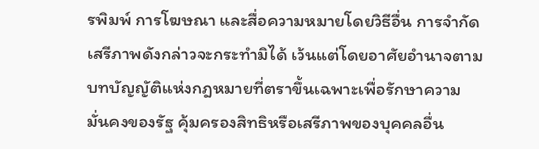รพิมพ์ การโฆษณา และสื่อความหมายโดยวิธีอื่น การจำกัดเสรีภาพดังกล่าวจะกระทำมิได้ เว้นแต่โดยอาศัยอำนาจตามบทบัญญัติแห่งกฎหมายที่ตราขึ้นเฉพาะเพื่อรักษาความมั่นคงของรัฐ คุ้มครองสิทธิหรือเสรีภาพของบุคคลอื่น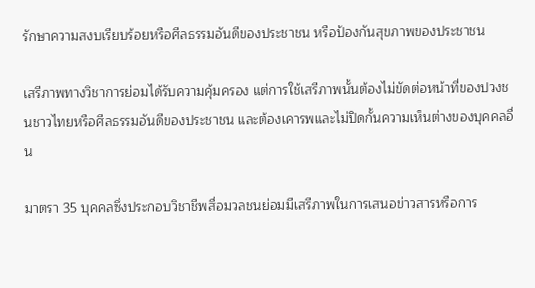รักษาความสงบเรียบร้อยหรือศีลธรรมอันดีของประชาชน หรือป้องกันสุขภาพของประชาชน

เสรีภาพทางวิชาการย่อมได้รับความคุ้มครอง แต่การใช้เสรีภาพนั้นต้องไม่ขัดต่อหน้าที่ของปวงชนชาวไทยหรือศีลธรรมอันดีของประชาชน และต้องเคารพและไม่ปิดกั้นความเห็นต่างของบุคคลอื่น

มาตรา 35 บุคคลซึ่งประกอบวิชาชีพสื่อมวลชนย่อมมีเสรีภาพในการเสนอข่าวสารหรือการ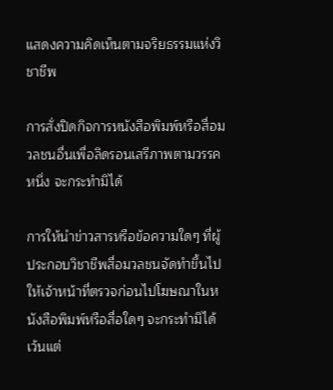แสดงความคิดเห็นตามจริยธรรมแห่งวิชาชีพ

การสั่งปิดกิจการหนังสือพิมพ์หรือสื่อมวลชนอื่นเพื่อลิดรอนเสรีภาพตามวรรคหนึ่ง จะกระทำมิได้

การให้นำข่าวสารหรือข้อความใดๆ ที่ผู้ประกอบวิชาชีพสื่อมวลชนจัดทำขึ้นไปให้เจ้าหน้าที่ตรวจก่อนไปโฆษณาในหนังสือพิมพ์หรือสื่อใดๆ จะกระทำมิได้ เว้นแต่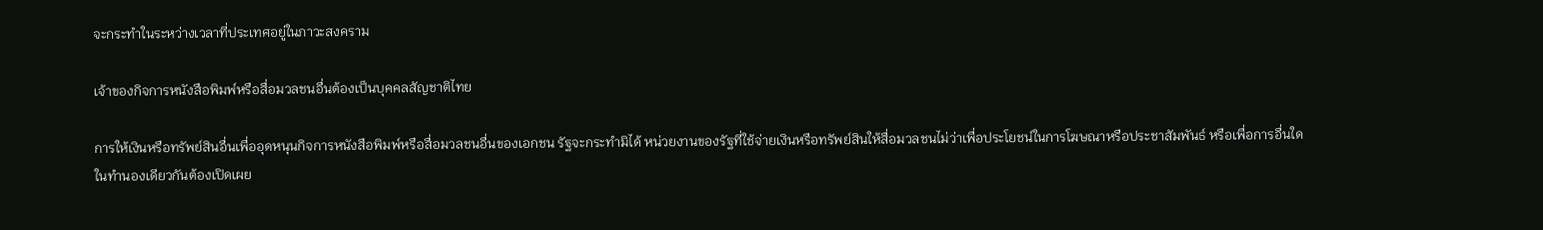จะกระทำในระหว่างเวลาที่ประเทศอยู่ในภาวะสงคราม

เจ้าของกิจการหนังสือพิมพ์หรือสื่อมวลชนอื่นต้องเป็นบุคคลสัญชาติไทย

การให้เงินหรือทรัพย์สินอื่นเพื่ออุดหนุนกิจการหนังสือพิมพ์หรือสื่อมวลชนอื่นของเอกชน รัฐจะกระทำมิได้ หน่วยงานของรัฐที่ใช้จ่ายเงินหรือทรัพย์สินให้สื่อมวลชนไม่ว่าเพื่อประโยชน์ในการโฆษณาหรือประชาสัมพันธ์ หรือเพื่อการอื่นใดในทำนองเดียวกันต้องเปิดเผย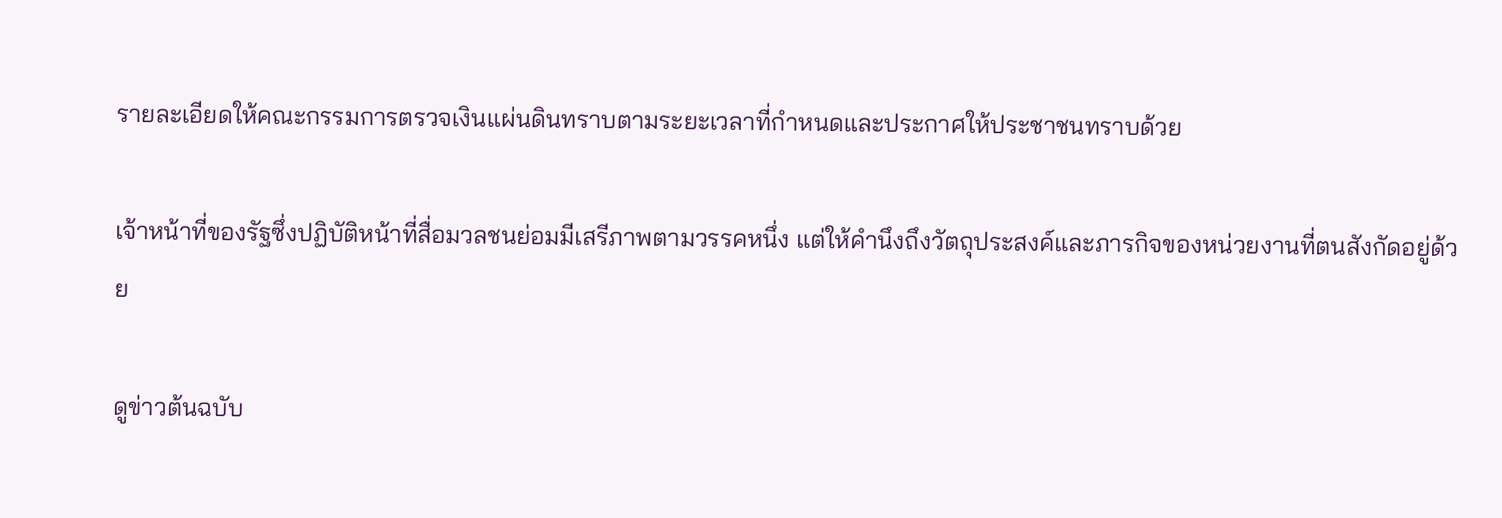รายละเอียดให้คณะกรรมการตรวจเงินแผ่นดินทราบตามระยะเวลาที่กำหนดและประกาศให้ประชาชนทราบด้วย

เจ้าหน้าที่ของรัฐซึ่งปฏิบัติหน้าที่สื่อมวลชนย่อมมีเสรีภาพตามวรรคหนึ่ง แต่ให้คำนึงถึงวัตถุประสงค์และภารกิจของหน่วยงานที่ตนสังกัดอยู่ด้วย

ดูข่าวต้นฉบับ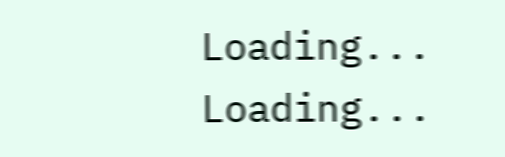Loading...
Loading...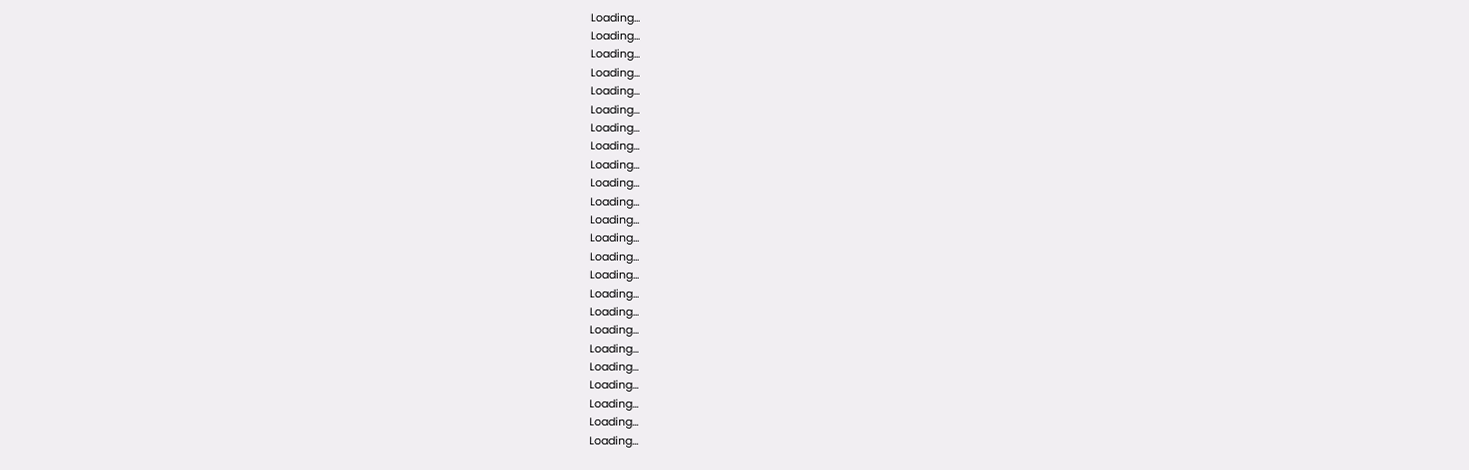Loading...
Loading...
Loading...
Loading...
Loading...
Loading...
Loading...
Loading...
Loading...
Loading...
Loading...
Loading...
Loading...
Loading...
Loading...
Loading...
Loading...
Loading...
Loading...
Loading...
Loading...
Loading...
Loading...
Loading...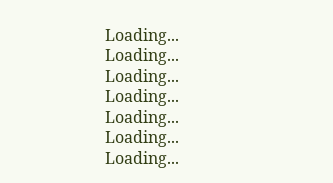Loading...
Loading...
Loading...
Loading...
Loading...
Loading...
Loading...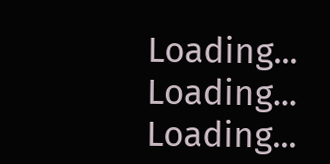Loading...
Loading...
Loading...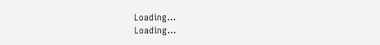Loading...
Loading...